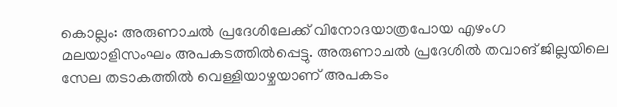കൊല്ലം: അരുണാചല്‍ പ്രദേശിലേക്ക് വിനോദയാത്രപോയ എഴംഗ മലയാളിസംഘം അപകടത്തില്‍പ്പെട്ടു. അരുണാചല്‍ പ്രദേശില്‍ തവാങ് ജില്ലയിലെ സേല തടാകത്തില്‍ വെള്ളിയാഴ്ചയാണ് അപകടം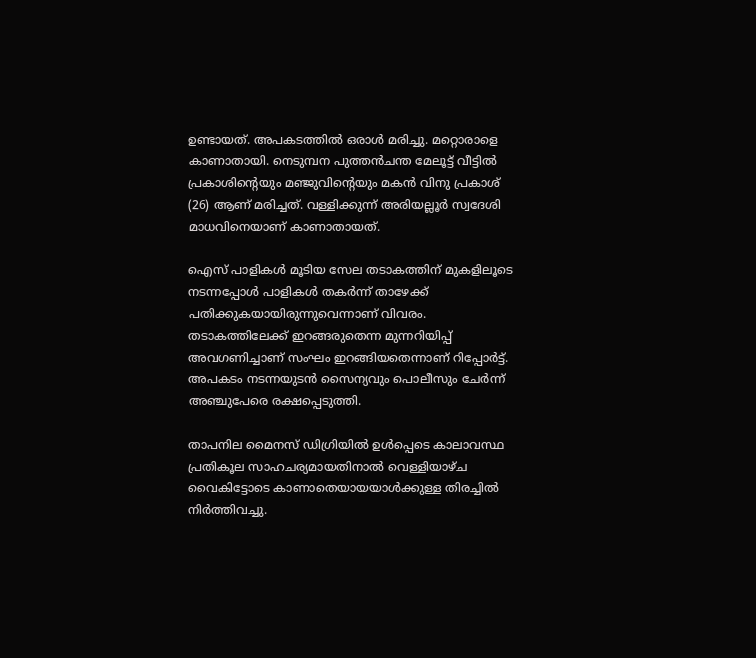ഉണ്ടായത്. അപകടത്തില്‍ ഒരാള്‍ മരിച്ചു. മറ്റൊരാളെ കാണാതായി. നെടുമ്പന പുത്തന്‍ചന്ത മേലൂട്ട് വീട്ടില്‍ പ്രകാശിന്റെയും മഞ്ജുവിന്റെയും മകന്‍ വിനു പ്രകാശ് (26) ആണ് മരിച്ചത്. വള്ളിക്കുന്ന് അരിയല്ലൂര്‍ സ്വദേശി മാധവിനെയാണ് കാണാതായത്.

ഐസ് പാളികള്‍ മൂടിയ സേല തടാകത്തിന് മുകളിലൂടെ നടന്നപ്പോള്‍ പാളികള്‍ തകര്‍ന്ന് താഴേക്ക് പതിക്കുകയായിരുന്നുവെന്നാണ് വിവരം. തടാകത്തിലേക്ക് ഇറങ്ങരുതെന്ന മുന്നറിയിപ്പ് അവഗണിച്ചാണ് സംഘം ഇറങ്ങിയതെന്നാണ് റിപ്പോര്‍ട്ട്. അപകടം നടന്നയുടന്‍ സൈന്യവും പൊലീസും ചേര്‍ന്ന് അഞ്ചുപേരെ രക്ഷപ്പെടുത്തി.

താപനില മൈനസ് ഡിഗ്രിയില്‍ ഉള്‍പ്പെടെ കാലാവസ്ഥ പ്രതികൂല സാഹചര്യമായതിനാല്‍ വെള്ളിയാഴ്ച വൈകിട്ടോടെ കാണാതെയായയാള്‍ക്കുള്ള തിരച്ചില്‍ നിര്‍ത്തിവച്ചു.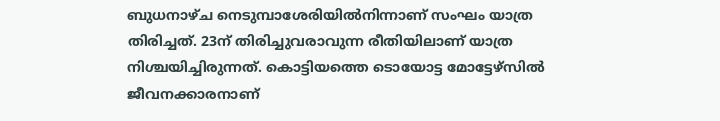ബുധനാഴ്ച നെടുമ്പാശേരിയില്‍നിന്നാണ് സംഘം യാത്ര തിരിച്ചത്. 23ന് തിരിച്ചുവരാവുന്ന രീതിയിലാണ് യാത്ര നിശ്ചയിച്ചിരുന്നത്. കൊട്ടിയത്തെ ടൊയോട്ട മോട്ടേഴ്‌സില്‍ ജീവനക്കാരനാണ്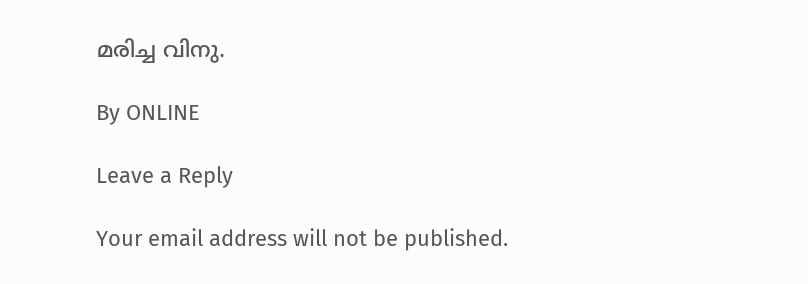മരിച്ച വിനു.

By ONLINE

Leave a Reply

Your email address will not be published.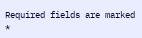Required fields are marked *